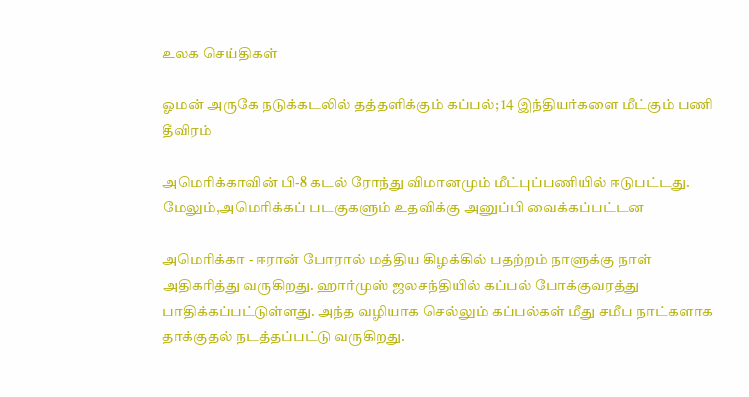உலக செய்திகள்

ஓமன் அருகே நடுக்கடலில் தத்தளிக்கும் கப்பல்; 14 இந்தியர்களை மீட்கும் பணி தீவிரம்

அமெரிக்காவின் பி-8 கடல் ரோந்து விமானமும் மீட்புப்பணியில் ஈடுபட்டது. மேலும்,அமெரிக்கப் படகுகளும் உதவிக்கு அனுப்பி வைக்கப்பட்டன

அமெரிக்கா - ஈரான் போரால் மத்திய கிழக்கில் பதற்றம் நாளுக்கு நாள் அதிகரித்து வருகிறது. ஹார்முஸ் ஜலசந்தியில் கப்பல் போக்குவரத்து பாதிக்கப்பட்டுள்ளது. அந்த வழியாக செல்லும் கப்பல்கள் மீது சமீப நாட்களாக தாக்குதல் நடத்தப்பட்டு வருகிறது.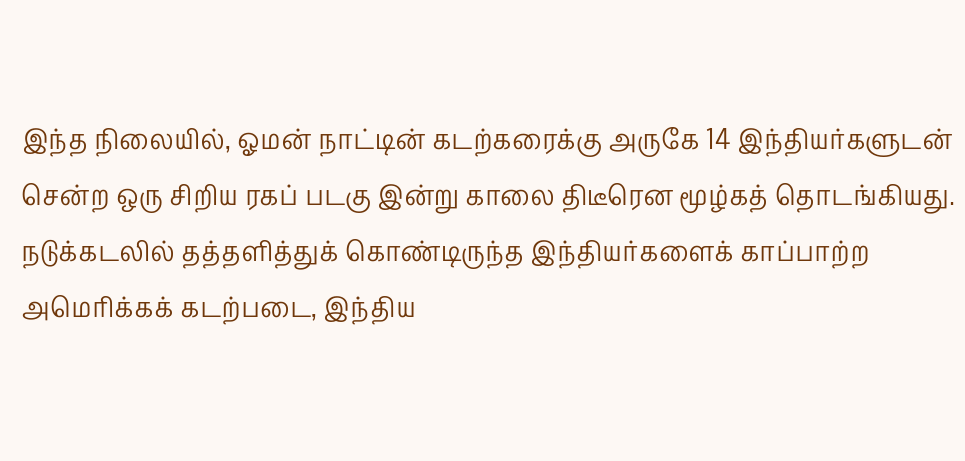இந்த நிலையில், ஓமன் நாட்டின் கடற்கரைக்கு அருகே 14 இந்தியர்களுடன் சென்ற ஒரு சிறிய ரகப் படகு இன்று காலை திடீரென மூழ்கத் தொடங்கியது. நடுக்கடலில் தத்தளித்துக் கொண்டிருந்த இந்தியர்களைக் காப்பாற்ற அமெரிக்கக் கடற்படை, இந்திய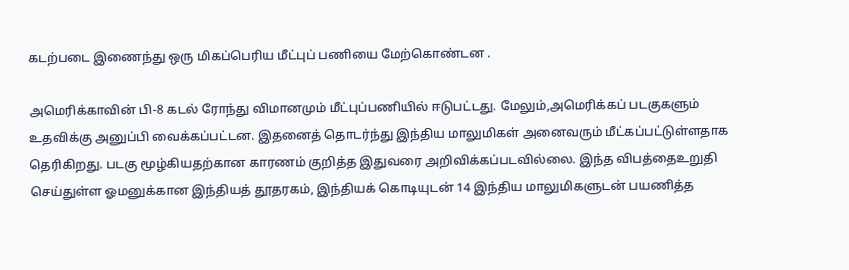கடற்படை இணைந்து ஒரு மிகப்பெரிய மீட்புப் பணியை மேற்கொண்டன .

அமெரிக்காவின் பி-8 கடல் ரோந்து விமானமும் மீட்புப்பணியில் ஈடுபட்டது. மேலும்,அமெரிக்கப் படகுகளும் உதவிக்கு அனுப்பி வைக்கப்பட்டன. இதனைத் தொடர்ந்து இந்திய மாலுமிகள் அனைவரும் மீட்கப்பட்டுள்ளதாக தெரிகிறது. படகு மூழ்கியதற்கான காரணம் குறித்த இதுவரை அறிவிக்கப்படவில்லை. இந்த விபத்தைஉறுதி செய்துள்ள ஓமனுக்கான இந்தியத் தூதரகம், இந்தியக் கொடியுடன் 14 இந்திய மாலுமிகளுடன் பயணித்த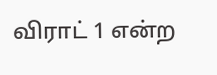விராட் 1 என்ற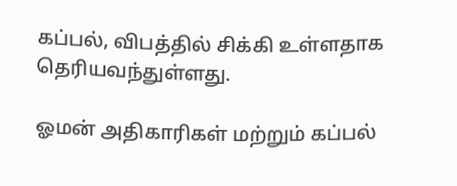கப்பல், விபத்தில் சிக்கி உள்ளதாக தெரியவந்துள்ளது.

ஓமன் அதிகாரிகள் மற்றும் கப்பல்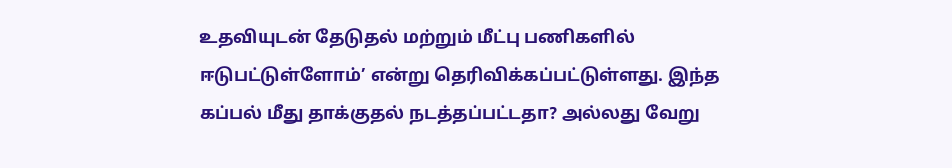உதவியுடன் தேடுதல் மற்றும் மீட்பு பணிகளில் ஈடுபட்டுள்ளோம்’ என்று தெரிவிக்கப்பட்டுள்ளது. இந்த கப்பல் மீது தாக்குதல் நடத்தப்பட்டதா? அல்லது வேறு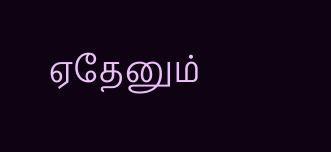ஏதேனும்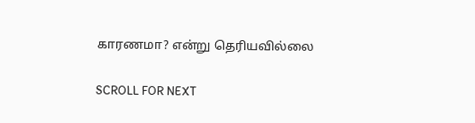காரணமா? என்று தெரியவில்லை

SCROLL FOR NEXT